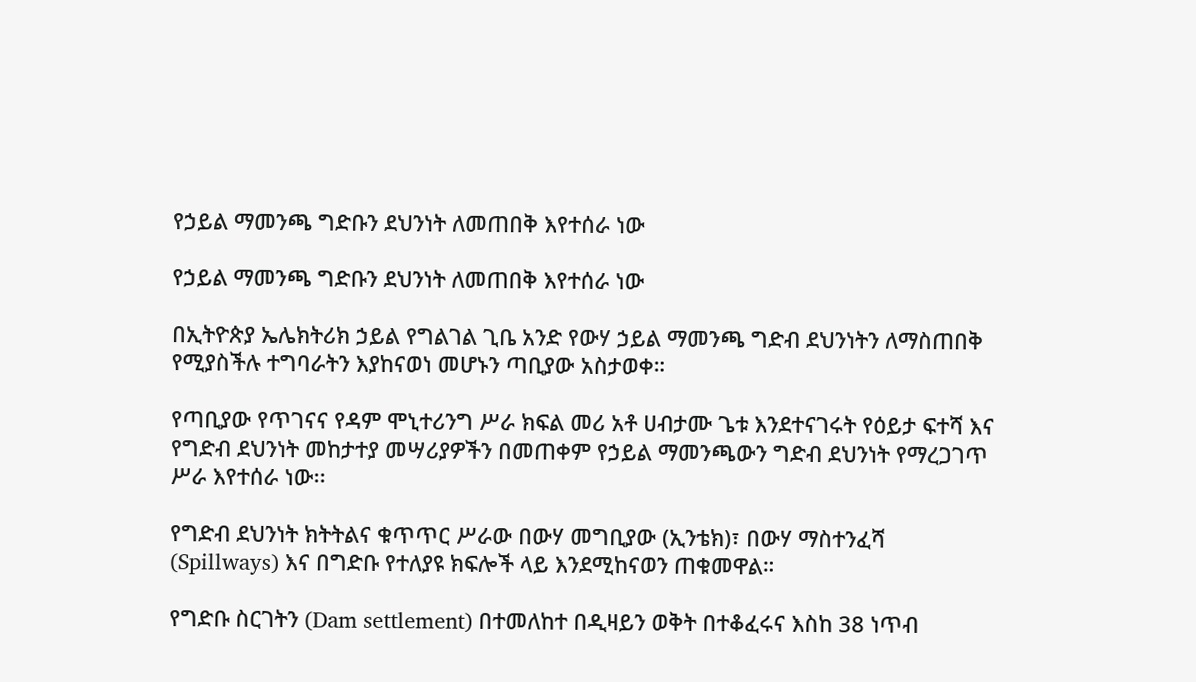የኃይል ማመንጫ ግድቡን ደህንነት ለመጠበቅ እየተሰራ ነው

የኃይል ማመንጫ ግድቡን ደህንነት ለመጠበቅ እየተሰራ ነው

በኢትዮጵያ ኤሌክትሪክ ኃይል የግልገል ጊቤ አንድ የውሃ ኃይል ማመንጫ ግድብ ደህንነትን ለማስጠበቅ የሚያስችሉ ተግባራትን እያከናወነ መሆኑን ጣቢያው አስታወቀ።

የጣቢያው የጥገናና የዳም ሞኒተሪንግ ሥራ ክፍል መሪ አቶ ሀብታሙ ጌቱ እንደተናገሩት የዕይታ ፍተሻ እና የግድብ ደህንነት መከታተያ መሣሪያዎችን በመጠቀም የኃይል ማመንጫውን ግድብ ደህንነት የማረጋገጥ ሥራ እየተሰራ ነው፡፡

የግድብ ደህንነት ክትትልና ቁጥጥር ሥራው በውሃ መግቢያው (ኢንቴክ)፣ በውሃ ማስተንፈሻ (Spillways) እና በግድቡ የተለያዩ ክፍሎች ላይ እንደሚከናወን ጠቁመዋል።

የግድቡ ስርገትን (Dam settlement) በተመለከተ በዲዛይን ወቅት በተቆፈሩና እስከ 38 ነጥብ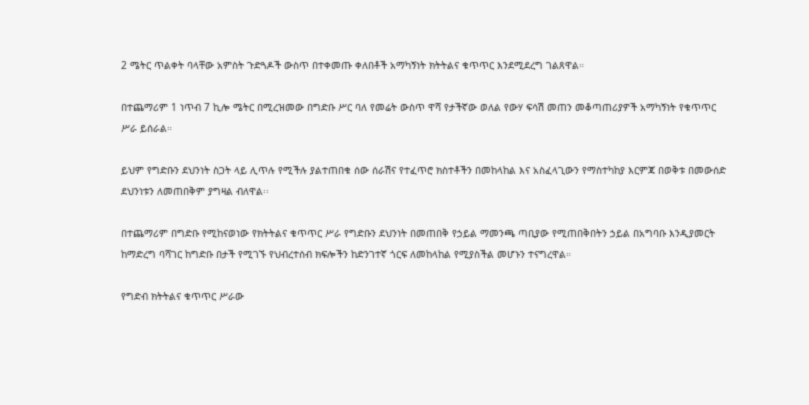2 ሜትር ጥልቀት ባላቸው አምስት ጉድጓዶች ውስጥ በተቀመጡ ቀለበቶች አማካኝነት ክትትልና ቁጥጥር እንደሚደረግ ገልጸዋል።

በተጨማሪም 1 ነጥብ 7 ኪሎ ሜትር በሚረዝመው በግድቡ ሥር ባለ የመሬት ውስጥ ዋሻ የታችኛው ወለል የውሃ ፍሳሽ መጠን መቆጣጠሪያዎች አማካኝነት የቁጥጥር ሥራ ይሰራል።

ይህም የግድቡን ደህንነት ስጋት ላይ ሊጥሉ የሚችሉ ያልተጠበቁ ሰው ሰራሽና የተፈጥሮ ክስተቶችን በመከላከል እና አስፈላጊውን የማስተካከያ እርምጃ በወቅቱ በመውሰድ ደህንነቱን ለመጠበቅም ያግዛል ብለዋል፡፡

በተጨማሪም በግድቡ የሚከናወነው የክትትልና ቁጥጥር ሥራ የግድቡን ደህንነት በመጠበቅ የኃይል ማመንጫ ጣቢያው የሚጠበቅበትን ኃይል በአግባቡ እንዲያመርት ከማድረግ ባሻገር ከግድቡ በታች የሚገኙ የህብረተሰብ ክፍሎችን ከድንገተኛ ጎርፍ ለመከላከል የሚያስችል መሆኑን ተናግረዋል።

የግድብ ክትትልና ቁጥጥር ሥራው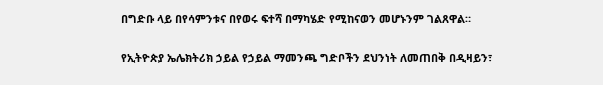በግድቡ ላይ በየሳምንቱና በየወሩ ፍተሻ በማካሄድ የሚከናወን መሆኑንም ገልጸዋል።

የኢትዮጵያ ኤሌክትሪክ ኃይል የኃይል ማመንጫ ግድቦችን ደህንነት ለመጠበቅ በዲዛይን፣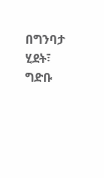በግንባታ ሂደት፣ ግድቡ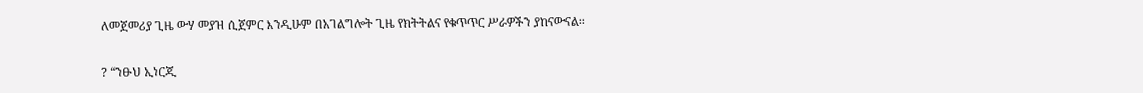ለመጀመሪያ ጊዜ ውሃ መያዝ ሲጀምር እንዲሁም በአገልግሎት ጊዜ የክትትልና የቁጥጥር ሥራዎችን ያከናውናል፡፡

? “ንፁህ ኢነርጂ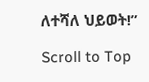ለተሻለ ህይወት!”

Scroll to Top